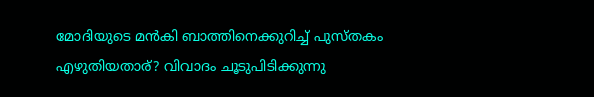മോദിയുടെ മന്‍കി ബാത്തിനെക്കുറിച്ച്‌ പുസ്തകം എഴുതിയതാര്? വിവാദം ചൂടുപിടിക്കുന്നു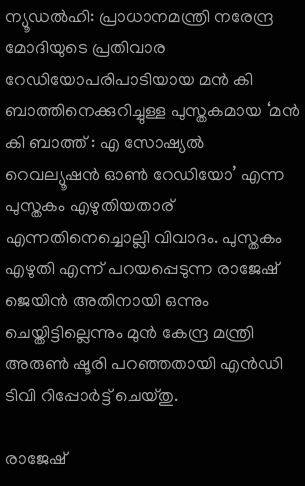ന്യൂഡല്‍ഹി: പ്രാധാനമന്ത്രി നരേന്ദ്ര മോദിയുടെ പ്രതിവാര റേഡിയോപരിപാടിയായ മന്‍ കി ബാത്തിനെക്കുറിച്ചുള്ള പുസ്തകമായ ‘മന്‍ കി ബാത്ത് : എ സോഷ്യല്‍ റെവല്യൂഷന്‍ ഓണ്‍ റേഡിയോ’ എന്ന പുസ്തകം എഴുതിയതാര് എന്നതിനെച്ചൊല്ലി വിവാദം. പുസ്തകം എഴുതി എന്ന് പറയപ്പെടുന്ന രാജേഷ് ജെയിന്‍ അതിനായി ഒന്നും ചെയ്തിട്ടില്ലെന്നും മുന്‍ കേന്ദ്ര മന്ത്രി അരുണ്‍ ഷൂരി പറഞ്ഞതായി എന്‍ഡി ടിവി റിപ്പോര്‍ട്ട് ചെയ്തു.

രാജേഷ്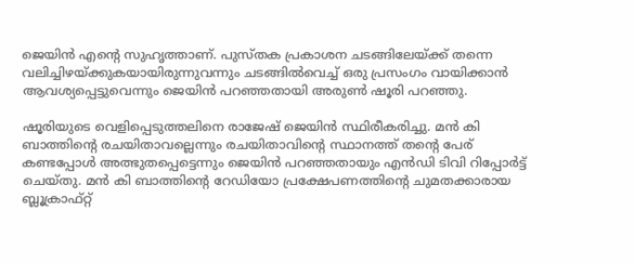ജെയിന്‍ എന്റെ സുഹൃത്താണ്. പുസ്തക പ്രകാശന ചടങ്ങിലേയ്ക്ക് തന്നെ വലിച്ചിഴയ്ക്കുകയായിരുന്നുവന്നും ചടങ്ങില്‍വെച്ച്‌ ഒരു പ്രസംഗം വായിക്കാന്‍ ആവശ്യപ്പെട്ടുവെന്നും ജെയിന്‍ പറഞ്ഞതായി അരുണ്‍ ഷൂരി പറഞ്ഞു.

ഷൂരിയുടെ വെളിപ്പെടുത്തലിനെ രാജേഷ് ജെയിന്‍ സ്ഥിരീകരിച്ചു. മന്‍ കി ബാത്തിന്റെ രചയിതാവല്ലെന്നും രചയിതാവിന്റെ സ്ഥാനത്ത് തന്റെ പേര് കണ്ടപ്പോള്‍ അത്ഭുതപ്പെട്ടെന്നും ജെയിന്‍ പറഞ്ഞതായും എന്‍ഡി ടിവി റിപ്പോര്‍ട്ട് ചെയ്തു. മന്‍ കി ബാത്തിന്റെ റേഡിയോ പ്രക്ഷേപണത്തിന്റെ ചുമതക്കാരായ ബ്ലൂക്രാഫ്റ്റ്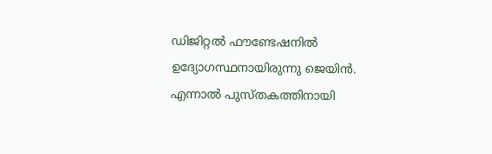ഡിജിറ്റല്‍ ഫൗണ്ടേഷനില്‍ ഉദ്യോഗസ്ഥനായിരുന്നു ജെയിന്‍. എന്നാല്‍ പുസ്തകത്തിനായി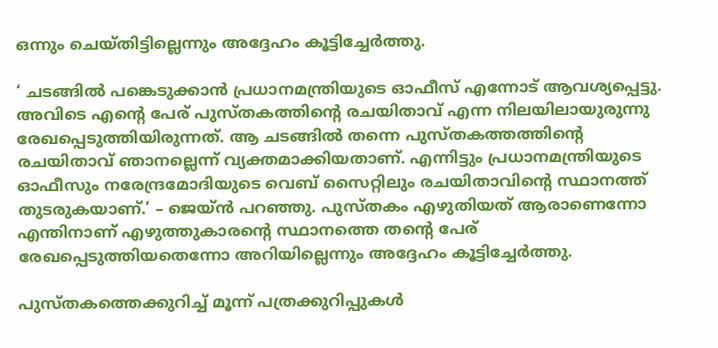ഒന്നും ചെയ്തിട്ടില്ലെന്നും അദ്ദേഹം കൂട്ടിച്ചേര്‍ത്തു.

‘ ചടങ്ങില്‍ പങ്കെടുക്കാന്‍ പ്രധാനമന്ത്രിയുടെ ഓഫീസ് എന്നോട് ആവശ്യപ്പെട്ടു. അവിടെ എന്റെ പേര് പുസ്തകത്തിന്റെ രചയിതാവ് എന്ന നിലയിലായുരുന്നു രേഖപ്പെടുത്തിയിരുന്നത്. ആ ചടങ്ങില്‍ തന്നെ പുസ്തകത്തത്തിന്റെ രചയിതാവ് ഞാനല്ലെന്ന് വ്യക്തമാക്കിയതാണ്. എന്നിട്ടും പ്രധാനമന്ത്രിയുടെ ഓഫീസും നരേന്ദ്രമോദിയുടെ വെബ് സൈറ്റിലും രചയിതാവിന്റെ സ്ഥാനത്ത് തുടരുകയാണ്.’ – ജെയ്ന്‍ പറഞ്ഞു. പുസ്തകം എഴുതിയത് ആരാണെന്നോ എന്തിനാണ് എഴുത്തുകാരന്റെ സ്ഥാനത്തെ തന്റെ പേര് രേഖപ്പെടുത്തിയതെന്നോ അറിയില്ലെന്നും അദ്ദേഹം കൂട്ടിച്ചേര്‍ത്തു.

പുസ്തകത്തെക്കുറിച്ച്‌ മൂന്ന് പത്രക്കുറിപ്പുകള്‍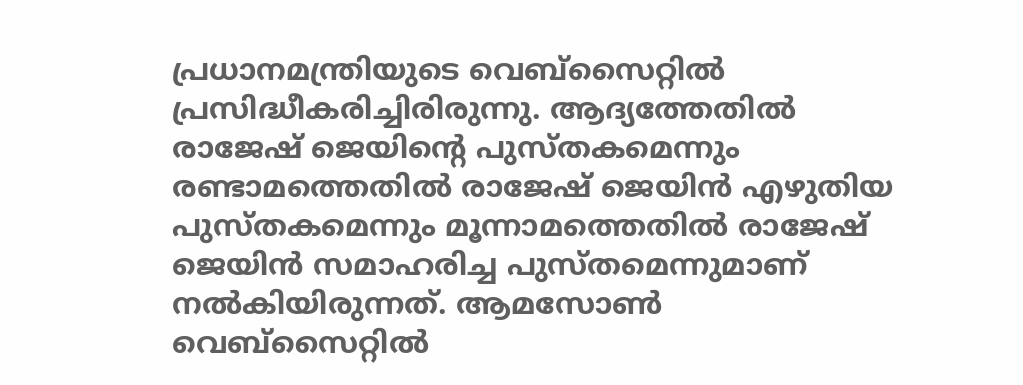പ്രധാനമന്ത്രിയുടെ വെബ്‌സൈറ്റില്‍ പ്രസിദ്ധീകരിച്ചിരിരുന്നു. ആദ്യത്തേതില്‍ രാജേഷ് ജെയിന്റെ പുസ്തകമെന്നും രണ്ടാമത്തെതില്‍ രാജേഷ് ജെയിന്‍ എഴുതിയ പുസ്തകമെന്നും മൂന്നാമത്തെതില്‍ രാജേഷ് ജെയിന്‍ സമാഹരിച്ച പുസ്തമെന്നുമാണ് നല്‍കിയിരുന്നത്. ആമസോണ്‍ വെബ്‌സൈറ്റില്‍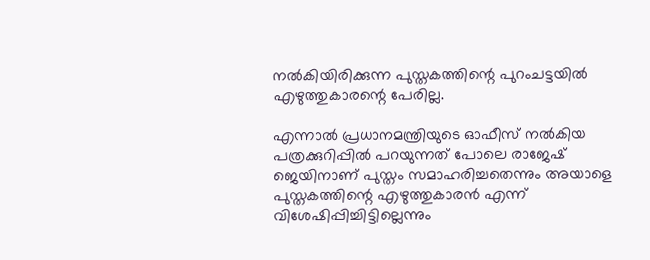നല്‍കിയിരിക്കുന്ന പുസ്തകത്തിന്റെ പുറംചട്ടയില്‍ എഴുത്തുകാരന്റെ പേരില്ല.

എന്നാല്‍ പ്രധാനമന്ത്രിയുടെ ഓഫീസ് നല്‍കിയ പത്രക്കുറിപ്പില്‍ പറയുന്നത് പോലെ രാജേഷ് ജെയിനാണ് പുസ്തം സമാഹരിച്ചതെന്നും അയാളെ പുസ്തകത്തിന്റെ എഴുത്തുകാരന്‍ എന്ന് വിശേഷിപ്പിച്ചിട്ടില്ലെന്നും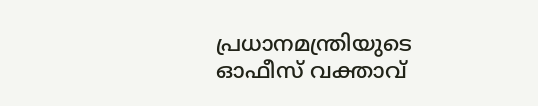പ്രധാനമന്ത്രിയുടെ ഓഫീസ് വക്താവ്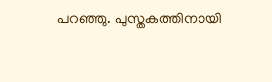പറഞ്ഞു. പുസ്തകത്തിനായി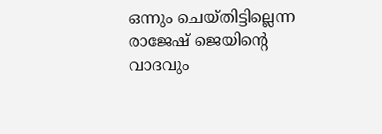ഒന്നും ചെയ്തിട്ടില്ലെന്ന രാജേഷ് ജെയിന്റെ വാദവും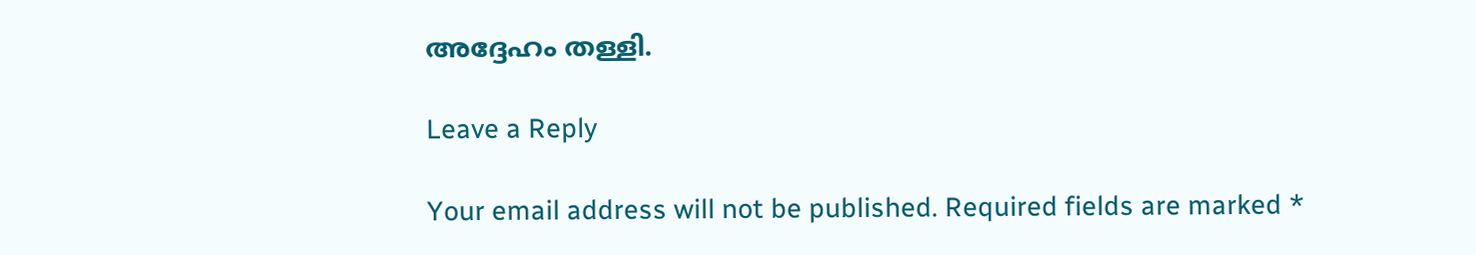അദ്ദേഹം തള്ളി.

Leave a Reply

Your email address will not be published. Required fields are marked *